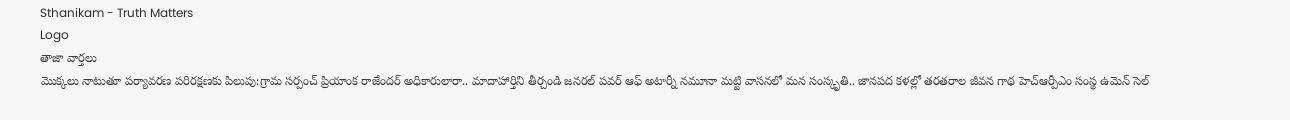Sthanikam - Truth Matters
Logo
తాజా వార్తలు
మొక్కలు నాటుతూ పర్యావరణ పరిరక్షణకు పిలుపు:గ్రామ సర్పంచ్ ప్రియాంక రాజేందర్ అధికారులారా.. మాదాహార్తిని తీర్చండి జనరల్ పవర్ ఆఫ్ అటార్నీ నమూనా మట్టి వాసనలో మన సంస్కృతి.. జానపద కళల్లో తరతరాల జీవన గాథ హెచ్ఆర్పీఎం సంస్థ ఉమెన్ సెల్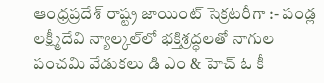ఆంధ్రప్రదేశ్ రాష్ట్ర జాయింట్ సెక్రటరీగా :- పండ్ల లక్ష్మీదేవి న్యాల్కల్‌లో భక్తిశ్రద్ధలతో నాగుల పంచమి వేడుకలు డి ఎం & హెచ్ ఓ కీ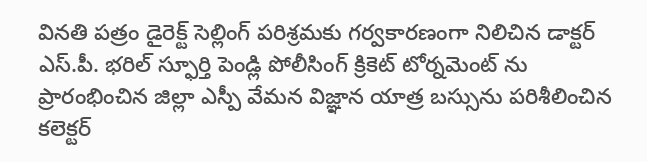వినతి పత్రం డైరెక్ట్ సెల్లింగ్ పరిశ్రమకు గర్వకారణంగా నిలిచిన డాక్టర్ ఎస్.పీ. భరిల్ స్ఫూర్తి పెండ్లి పోలీసింగ్ క్రికెట్ టోర్నమెంట్ ను ప్రారంభించిన జిల్లా ఎస్పీ వేమన విజ్ఞాన యాత్ర బస్సును పరిశీలించిన కలెక్టర్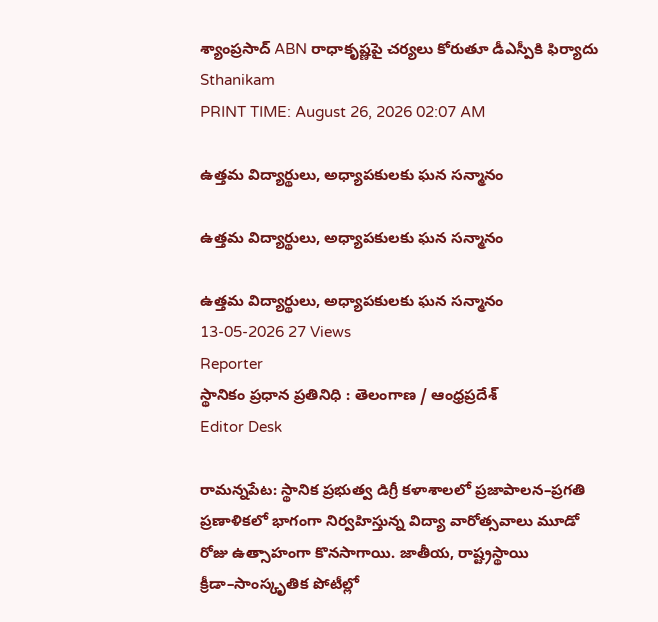శ్యాంప్రసాద్ ABN రాధాకృష్ణపై చర్యలు కోరుతూ డీఎస్పీకి ఫిర్యాదు
Sthanikam
PRINT TIME: August 26, 2026 02:07 AM

ఉత్తమ విద్యార్థులు, అధ్యాపకులకు ఘన సన్మానం

ఉత్తమ విద్యార్థులు, అధ్యాపకులకు ఘన సన్మానం

ఉత్తమ విద్యార్థులు, అధ్యాపకులకు ఘన సన్మానం
13-05-2026 27 Views
Reporter
స్థానికం ప్రధాన ప్రతినిధి : తెలంగాణ / ఆంధ్రప్రదేశ్
Editor Desk

రామన్నపేట: స్థానిక ప్రభుత్వ డిగ్రీ కళాశాలలో ప్రజాపాలన–ప్రగతి ప్రణాళికలో భాగంగా నిర్వహిస్తున్న విద్యా వారోత్సవాలు మూడో రోజు ఉత్సాహంగా కొనసాగాయి. జాతీయ, రాష్ట్రస్థాయి క్రీడా–సాంస్కృతిక పోటీల్లో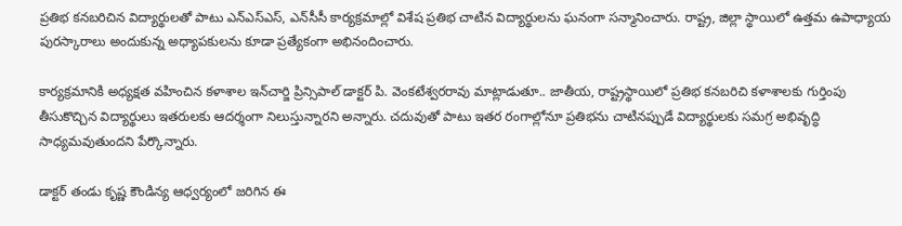ప్రతిభ కనబరిచిన విద్యార్థులతో పాటు ఎన్‌ఎస్‌ఎస్‌, ఎన్‌సీసీ కార్యక్రమాల్లో విశేష ప్రతిభ చాటిన విద్యార్థులను ఘనంగా సన్మానించారు. రాష్ట్ర, జిల్లా స్థాయిలో ఉత్తమ ఉపాధ్యాయ పురస్కారాలు అందుకున్న అధ్యాపకులను కూడా ప్రత్యేకంగా అభినందించారు.

కార్యక్రమానికి అధ్యక్షత వహించిన కళాశాల ఇన్‌చార్జి ప్రిన్సిపాల్‌ డాక్టర్‌ పి. వెంకటేశ్వరరావు మాట్లాడుతూ.. జాతీయ, రాష్ట్రస్థాయిలో ప్రతిభ కనబరిచి కళాశాలకు గుర్తింపు తీసుకొచ్చిన విద్యార్థులు ఇతరులకు ఆదర్శంగా నిలుస్తున్నారని అన్నారు. చదువుతో పాటు ఇతర రంగాల్లోనూ ప్రతిభను చాటినప్పుడే విద్యార్థులకు సమగ్ర అభివృద్ధి సాధ్యమవుతుందని పేర్కొన్నారు.

డాక్టర్‌ తండు కృష్ణ కౌండిన్య ఆధ్వర్యంలో జరిగిన ఈ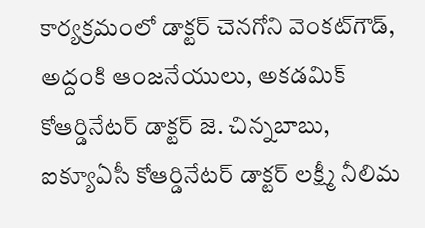కార్యక్రమంలో డాక్టర్‌ చెనగోని వెంకట్‌గౌడ్‌, అద్దంకి ఆంజనేయులు, అకడమిక్‌ కోఆర్డినేటర్‌ డాక్టర్‌ జె. చిన్నబాబు, ఐక్యూఏసీ కోఆర్డినేటర్‌ డాక్టర్‌ లక్ష్మీ నీలిమ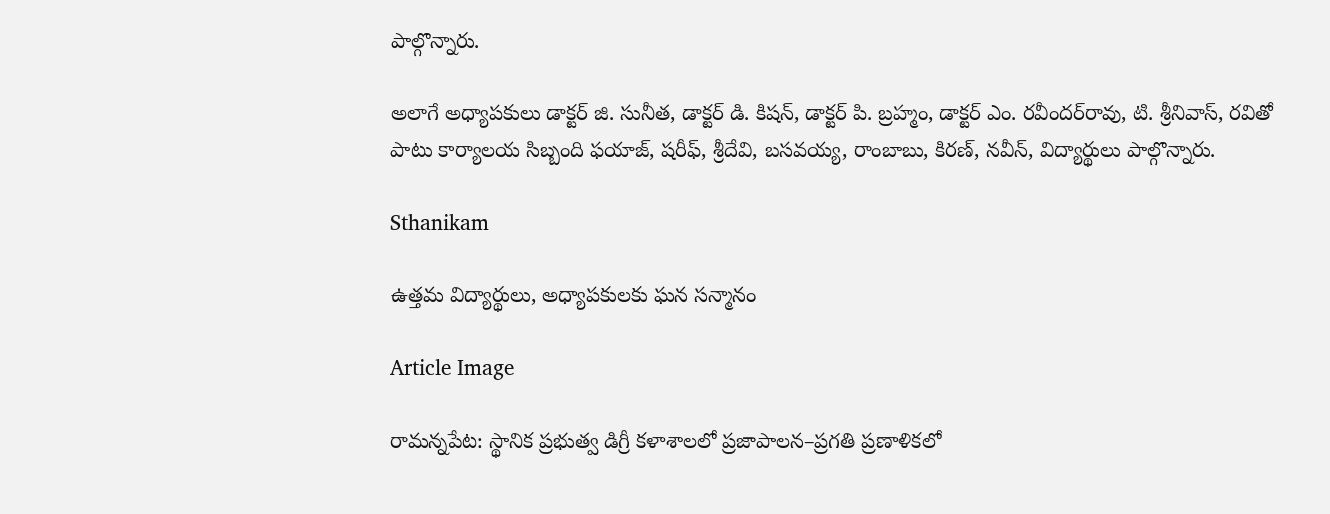పాల్గొన్నారు.

అలాగే అధ్యాపకులు డాక్టర్‌ జి. సునీత, డాక్టర్‌ డి. కిషన్‌, డాక్టర్‌ పి. బ్రహ్మం, డాక్టర్‌ ఎం. రవీందర్‌రావు, టి. శ్రీనివాస్‌, రవితో పాటు కార్యాలయ సిబ్బంది ఫయాజ్‌, షరీఫ్‌, శ్రీదేవి, బసవయ్య, రాంబాబు, కిరణ్‌, నవీన్‌, విద్యార్థులు పాల్గొన్నారు.

Sthanikam

ఉత్తమ విద్యార్థులు, అధ్యాపకులకు ఘన సన్మానం

Article Image

రామన్నపేట: స్థానిక ప్రభుత్వ డిగ్రీ కళాశాలలో ప్రజాపాలన–ప్రగతి ప్రణాళికలో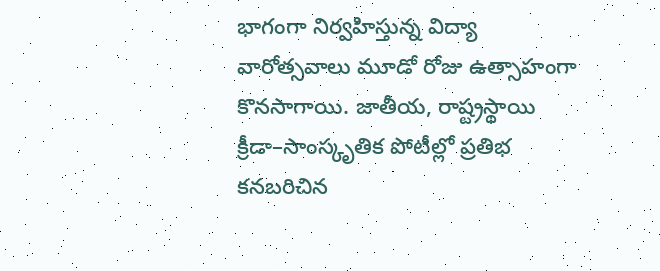భాగంగా నిర్వహిస్తున్న విద్యా వారోత్సవాలు మూడో రోజు ఉత్సాహంగా కొనసాగాయి. జాతీయ, రాష్ట్రస్థాయి క్రీడా–సాంస్కృతిక పోటీల్లో ప్రతిభ కనబరిచిన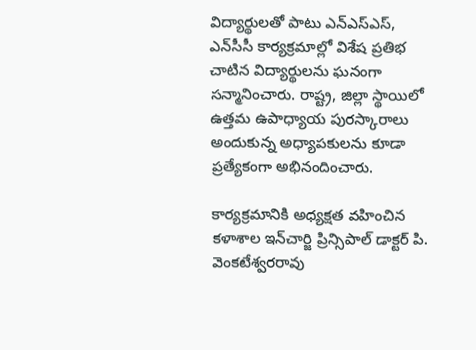విద్యార్థులతో పాటు ఎన్‌ఎస్‌ఎస్‌, ఎన్‌సీసీ కార్యక్రమాల్లో విశేష ప్రతిభ చాటిన విద్యార్థులను ఘనంగా సన్మానించారు. రాష్ట్ర, జిల్లా స్థాయిలో ఉత్తమ ఉపాధ్యాయ పురస్కారాలు అందుకున్న అధ్యాపకులను కూడా ప్రత్యేకంగా అభినందించారు.

కార్యక్రమానికి అధ్యక్షత వహించిన కళాశాల ఇన్‌చార్జి ప్రిన్సిపాల్‌ డాక్టర్‌ పి. వెంకటేశ్వరరావు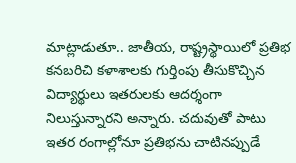మాట్లాడుతూ.. జాతీయ, రాష్ట్రస్థాయిలో ప్రతిభ కనబరిచి కళాశాలకు గుర్తింపు తీసుకొచ్చిన విద్యార్థులు ఇతరులకు ఆదర్శంగా నిలుస్తున్నారని అన్నారు. చదువుతో పాటు ఇతర రంగాల్లోనూ ప్రతిభను చాటినప్పుడే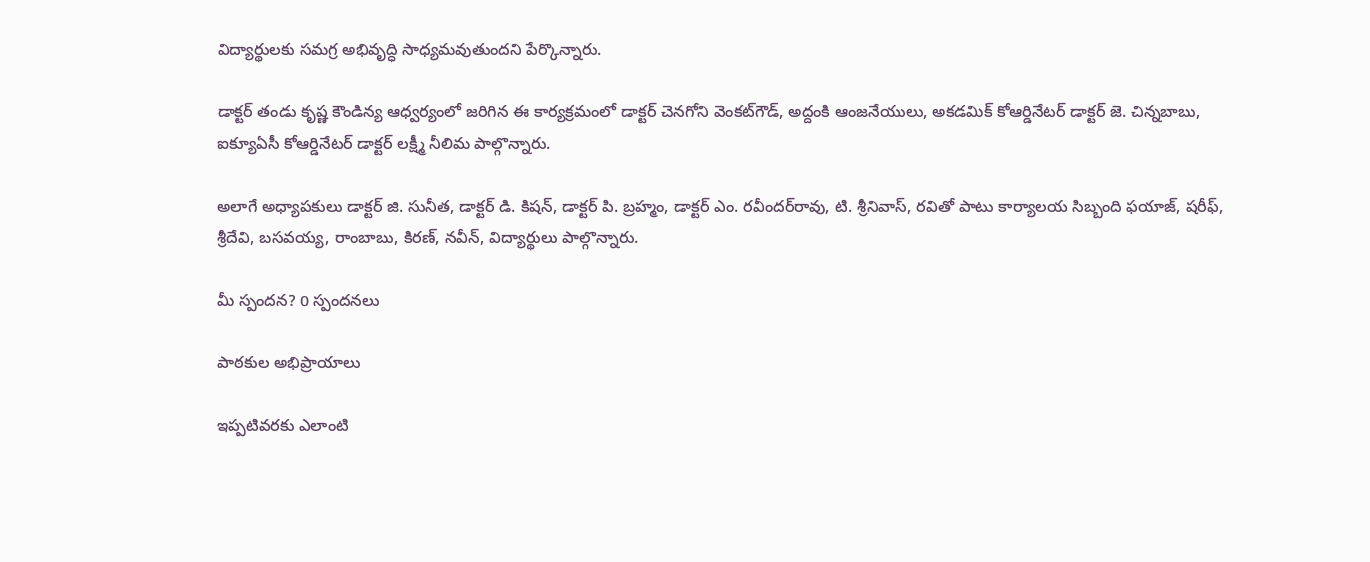విద్యార్థులకు సమగ్ర అభివృద్ధి సాధ్యమవుతుందని పేర్కొన్నారు.

డాక్టర్‌ తండు కృష్ణ కౌండిన్య ఆధ్వర్యంలో జరిగిన ఈ కార్యక్రమంలో డాక్టర్‌ చెనగోని వెంకట్‌గౌడ్‌, అద్దంకి ఆంజనేయులు, అకడమిక్‌ కోఆర్డినేటర్‌ డాక్టర్‌ జె. చిన్నబాబు, ఐక్యూఏసీ కోఆర్డినేటర్‌ డాక్టర్‌ లక్ష్మీ నీలిమ పాల్గొన్నారు.

అలాగే అధ్యాపకులు డాక్టర్‌ జి. సునీత, డాక్టర్‌ డి. కిషన్‌, డాక్టర్‌ పి. బ్రహ్మం, డాక్టర్‌ ఎం. రవీందర్‌రావు, టి. శ్రీనివాస్‌, రవితో పాటు కార్యాలయ సిబ్బంది ఫయాజ్‌, షరీఫ్‌, శ్రీదేవి, బసవయ్య, రాంబాబు, కిరణ్‌, నవీన్‌, విద్యార్థులు పాల్గొన్నారు.

మీ స్పందన? 0 స్పందనలు

పాఠకుల అభిప్రాయాలు

ఇప్పటివరకు ఎలాంటి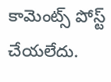కామెంట్స్ పోస్ట్ చేయలేదు.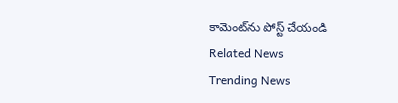కామెంట్‌ను పోస్ట్ చేయండి
Related News
Trending News